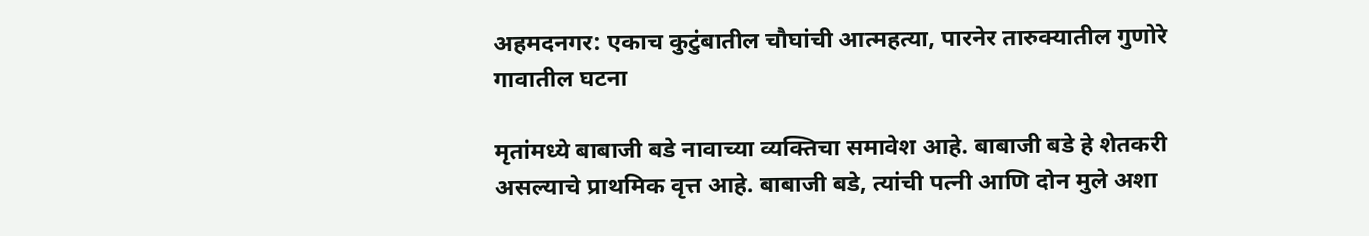अहमदनगर: एकाच कुटुंबातील चौघांची आत्महत्या, पारनेर तारुक्यातील गुणोरे गावातील घटना

मृतांमध्ये बाबाजी बडे नावाच्या व्यक्तिचा समावेश आहे. बाबाजी बडे हे शेतकरी असल्याचे प्राथमिक वृत्त आहे. बाबाजी बडे, त्यांची पत्नी आणि दोन मुले अशा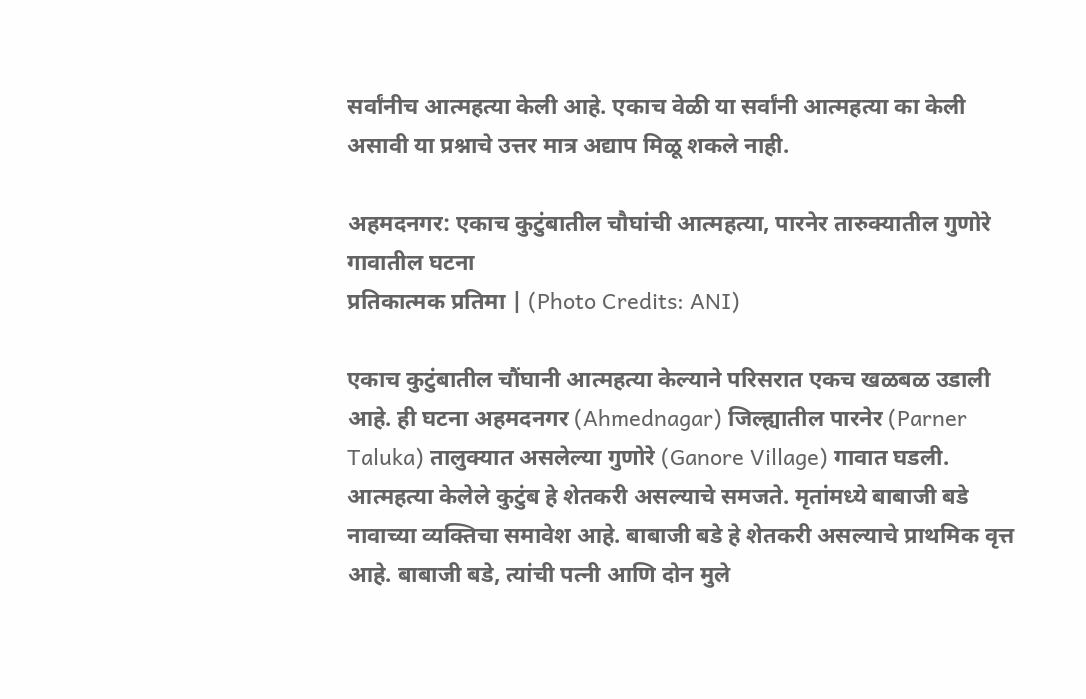सर्वांनीच आत्महत्या केली आहे. एकाच वेळी या सर्वांनी आत्महत्या का केली असावी या प्रश्नाचे उत्तर मात्र अद्याप मिळू शकले नाही.

अहमदनगर: एकाच कुटुंबातील चौघांची आत्महत्या, पारनेर तारुक्यातील गुणोरे गावातील घटना
प्रतिकात्मक प्रतिमा | (Photo Credits: ANI)

एकाच कुटुंबातील चौंघानी आत्महत्या केल्याने परिसरात एकच खळबळ उडाली आहे. ही घटना अहमदनगर (Ahmednagar) जिल्ह्यातील पारनेर (Parner Taluka) तालुक्यात असलेल्या गुणोरे (Ganore Village) गावात घडली. आत्महत्या केलेले कुटुंब हे शेतकरी असल्याचे समजते. मृतांमध्ये बाबाजी बडे नावाच्या व्यक्तिचा समावेश आहे. बाबाजी बडे हे शेतकरी असल्याचे प्राथमिक वृत्त आहे. बाबाजी बडे, त्यांची पत्नी आणि दोन मुले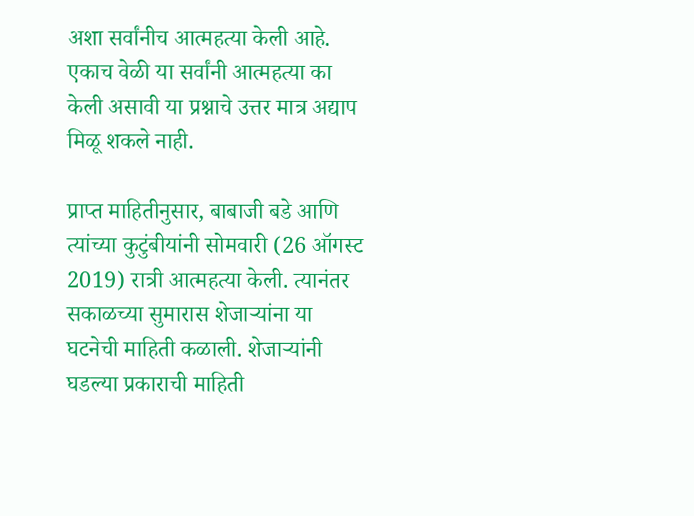अशा सर्वांनीच आत्महत्या केली आहे. एकाच वेळी या सर्वांनी आत्महत्या का केली असावी या प्रश्नाचे उत्तर मात्र अद्याप मिळू शकले नाही.

प्राप्त माहितीनुसार, बाबाजी बडे आणि त्यांच्या कुटुंबीयांनी सोमवारी (26 ऑगस्ट 2019) रात्री आत्महत्या केली. त्यानंतर सकाळच्या सुमारास शेजाऱ्यांना या घटनेची माहिती कळाली. शेजाऱ्यांनी घडल्या प्रकाराची माहिती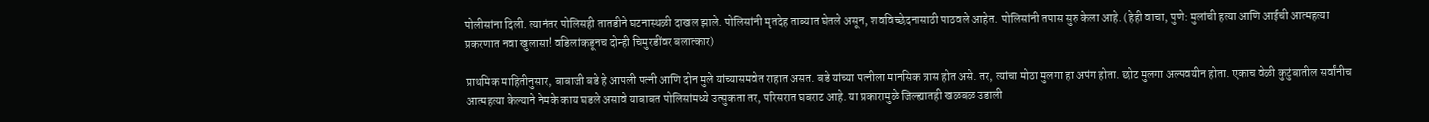पोलीसांना दिली. त्यानंतर पोलिसही तातडीने घटनास्थळी दाखल झाले. पोलिसांनी मृतदेह ताब्यात घेतले असून, शवविच्छेदनासाठी पाठवले आहेत. पोलिसांनी तपास सुरु केला आहे. (हेही वाचा, पुणे: मुलांची हत्या आणि आईची आत्महत्या प्रकरणात नवा खुलासा! वडिलांकडूनच दोन्ही चिमुरडींवर बलात्कार)

प्राथमिक माहितीनुसार, बाबाजी बडे हे आपली पत्नी आणि दोन मुले यांच्यासमवेत राहात असत. बडे यांच्या पत्नीला मानसिक त्रास होत असे. तर, त्यांचा मोठा मुलगा हा अपंग होता. छोट मुलगा अल्पवयीन होता. एकाच वेळी कुटुंबातील सर्वांनीच आत्महत्या केल्याने नेमके काय घडले असावे याबाबत पोलिसांमध्ये उत्सुकता तर, परिसरात घबराट आहे. या प्रकारामुळे जिल्ह्यातही खळबळ उडाली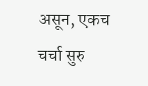असून, एकच चर्चा सुरु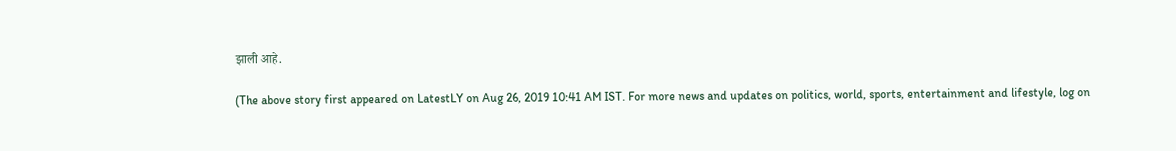झाली आहे.

(The above story first appeared on LatestLY on Aug 26, 2019 10:41 AM IST. For more news and updates on politics, world, sports, entertainment and lifestyle, log on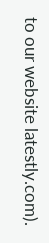to our website latestly.com).